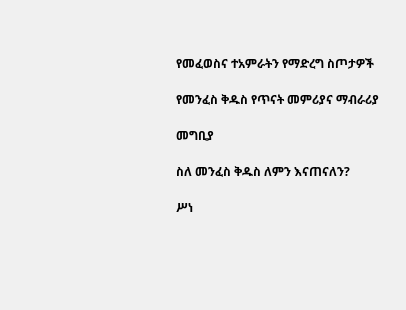የመፈወስና ተአምራትን የማድረግ ስጦታዎች

የመንፈስ ቅዱስ የጥናት መምሪያና ማብራሪያ

መግቢያ

ስለ መንፈስ ቅዱስ ለምን እናጠናለን?

ሥነ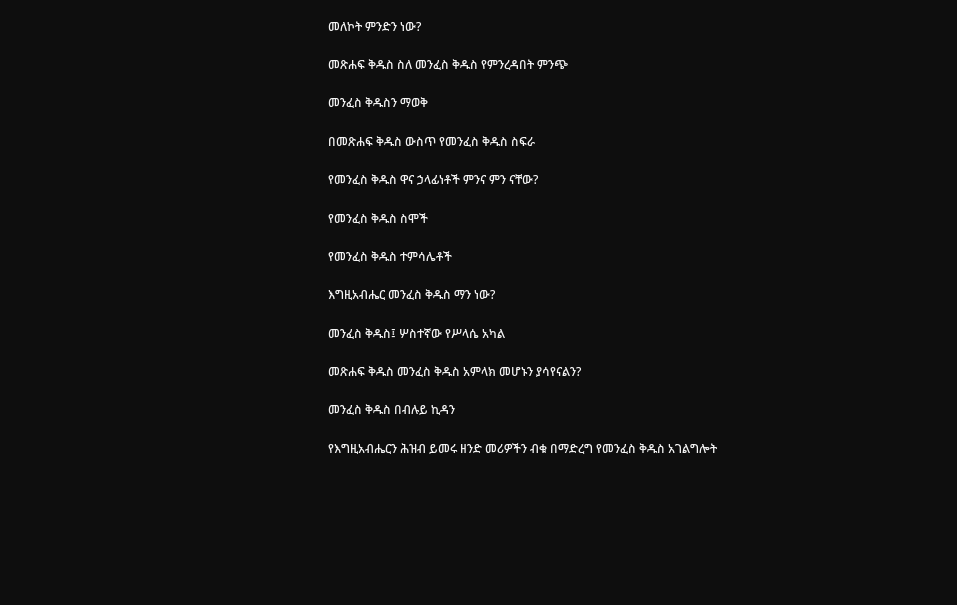መለኮት ምንድን ነው?

መጽሐፍ ቅዱስ ስለ መንፈስ ቅዱስ የምንረዳበት ምንጭ

መንፈስ ቅዱስን ማወቅ

በመጽሐፍ ቅዱስ ውስጥ የመንፈስ ቅዱስ ስፍራ

የመንፈስ ቅዱስ ዋና ኃላፊነቶች ምንና ምን ናቸው?

የመንፈስ ቅዱስ ስሞች

የመንፈስ ቅዱስ ተምሳሌቶች

እግዚአብሔር መንፈስ ቅዱስ ማን ነው?

መንፈስ ቅዱስ፤ ሦስተኛው የሥላሴ አካል

መጽሐፍ ቅዱስ መንፈስ ቅዱስ አምላክ መሆኑን ያሳየናልን?

መንፈስ ቅዱስ በብሉይ ኪዳን

የእግዚአብሔርን ሕዝብ ይመሩ ዘንድ መሪዎችን ብቁ በማድረግ የመንፈስ ቅዱስ አገልግሎት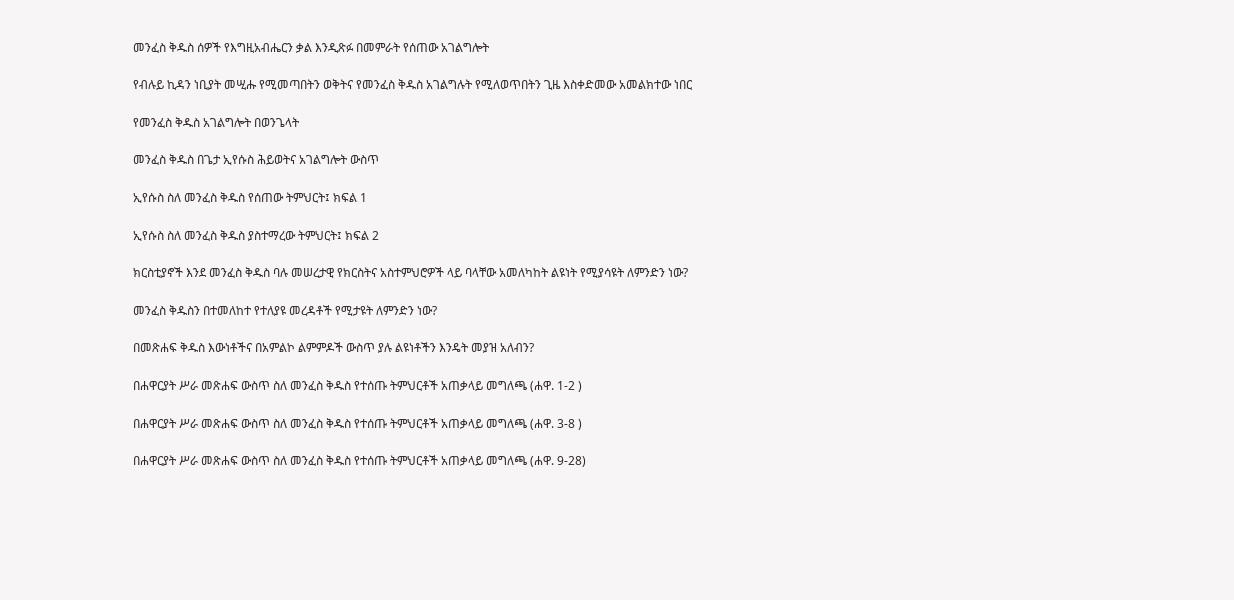መንፈስ ቅዱስ ሰዎች የእግዚአብሔርን ቃል እንዲጽፉ በመምራት የሰጠው አገልግሎት

የብሉይ ኪዳን ነቢያት መሢሑ የሚመጣበትን ወቅትና የመንፈስ ቅዱስ አገልግሉት የሚለወጥበትን ጊዜ እስቀድመው አመልክተው ነበር

የመንፈስ ቅዱስ አገልግሎት በወንጌላት

መንፈስ ቅዱስ በጌታ ኢየሱስ ሕይወትና አገልግሎት ውስጥ

ኢየሱስ ስለ መንፈስ ቅዱስ የሰጠው ትምህርት፤ ክፍል 1

ኢየሱስ ስለ መንፈስ ቅዱስ ያስተማረው ትምህርት፤ ክፍል 2

ክርስቲያኖች እንደ መንፈስ ቅዱስ ባሉ መሠረታዊ የክርስትና አስተምህሮዎች ላይ ባላቸው አመለካከት ልዩነት የሚያሳዩት ለምንድን ነው?

መንፈስ ቅዱስን በተመለከተ የተለያዩ መረዳቶች የሚታዩት ለምንድን ነው?

በመጽሐፍ ቅዱስ እውነቶችና በአምልኮ ልምምዶች ውስጥ ያሉ ልዩነቶችን እንዴት መያዝ አለብን?

በሐዋርያት ሥራ መጽሐፍ ውስጥ ስለ መንፈስ ቅዱስ የተሰጡ ትምህርቶች አጠቃላይ መግለጫ (ሐዋ. 1-2 )

በሐዋርያት ሥራ መጽሐፍ ውስጥ ስለ መንፈስ ቅዱስ የተሰጡ ትምህርቶች አጠቃላይ መግለጫ (ሐዋ. 3-8 )

በሐዋርያት ሥራ መጽሐፍ ውስጥ ስለ መንፈስ ቅዱስ የተሰጡ ትምህርቶች አጠቃላይ መግለጫ (ሐዋ. 9-28)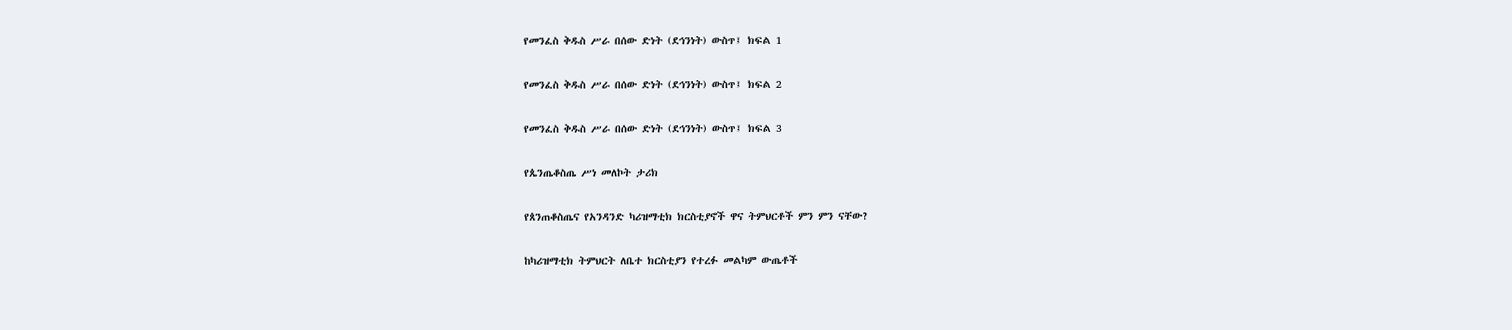የመንፈስ ቅዱስ ሥራ በሰው ድነት (ደኅንነት) ውስጥ፤ ክፍል 1

የመንፈስ ቅዱስ ሥራ በሰው ድነት (ደኅንነት) ውስጥ፤ ክፍል 2

የመንፈስ ቅዱስ ሥራ በሰው ድነት (ደኅንነት) ውስጥ፤ ክፍል 3

የጴንጤቆስጤ ሥነ መለኮት ታሪክ

የጰንጠቆስጤና የአንዳንድ ካሪዝማቲክ ክርስቲያኖች ዋና ትምህርቶች ምን ምን ናቸው?

ከካሪዝማቲክ ትምህርት ለቤተ ክርስቲያን የተረፉ መልካም ውጤቶች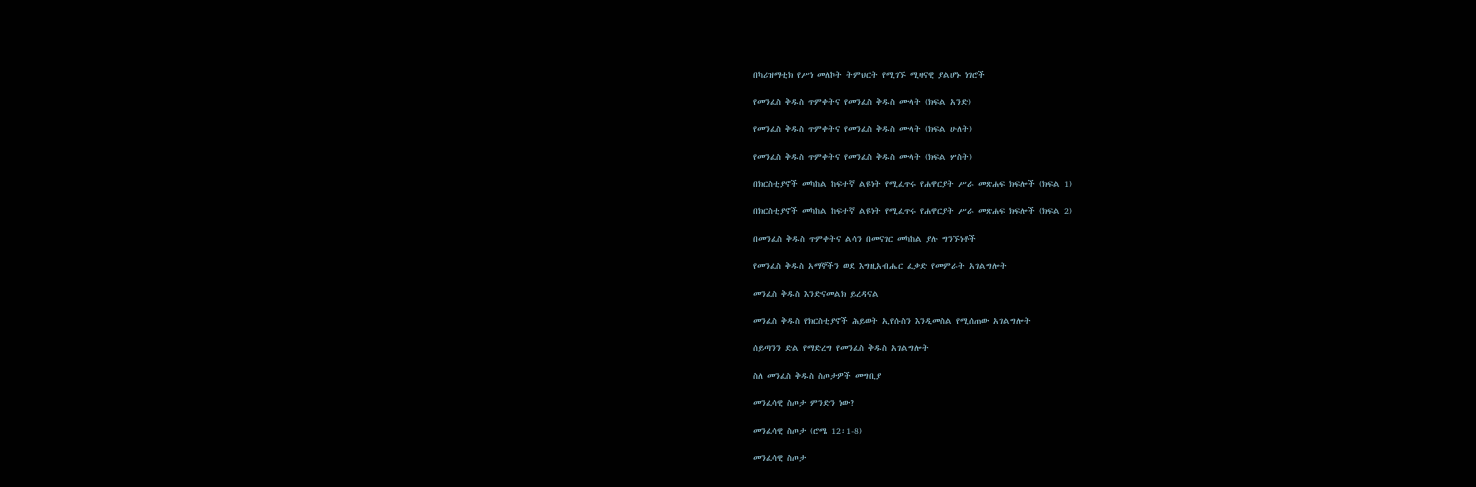በካሪዝማቲክ የሥነ መለኮት ትምህርት የሚገኙ ሚዛናዊ ያልሆኑ ነገሮች

የመንፈስ ቅዱስ ጥምቀትና የመንፈስ ቅዱስ ሙላት (ክፍል አንድ)

የመንፈስ ቅዱስ ጥምቀትና የመንፈስ ቅዱስ ሙላት (ክፍል ሁለት)

የመንፈስ ቅዱስ ጥምቀትና የመንፈስ ቅዱስ ሙላት (ክፍል ሦስት)

በክርስቲያኖች መካከል ከፍተኛ ልዩነት የሚፈጥሩ የሐዋርያት ሥራ መጽሐፍ ክፍሎች (ክፍል 1)

በክርስቲያኖች መካከል ከፍተኛ ልዩነት የሚፈጥሩ የሐዋርያት ሥራ መጽሐፍ ክፍሎች (ክፍል 2)

በመንፈስ ቅዱስ ጥምቀትና ልሳን በመናገር መካከል ያሉ ግንኙነቶች

የመንፈስ ቅዱስ አማኞችን ወደ እግዚአብሔር ፈቃድ የመምራት አገልግሎት

መንፈስ ቅዱስ እንድናመልክ ይረዳናል

መንፈስ ቅዱስ የክርስቲያኖች ሕይወት ኢየሱስን እንዲመስል የሚሰጠው አገልግሎት

ሰይጣንን ድል የማድረግ የመንፈስ ቅዱስ አገልግሎት

ስለ መንፈስ ቅዱስ ስጦታዎች መግቢያ

መንፈሳዊ ስጦታ ምንድን ነው?

መንፈሳዊ ስጦታ (ሮሜ 12፡1-8)

መንፈሳዊ ስጦታ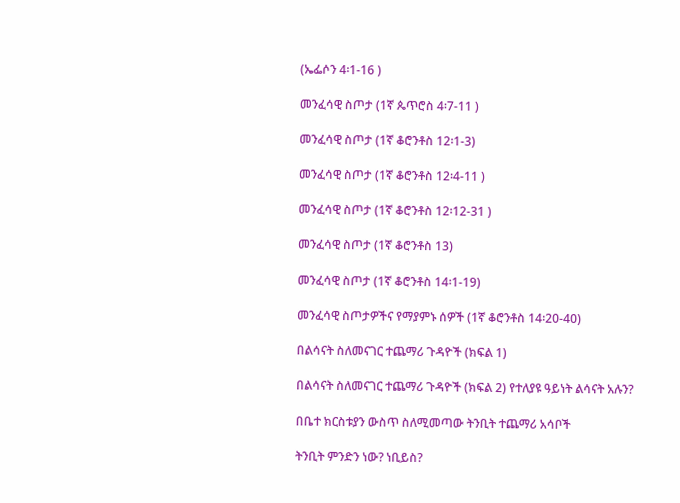(ኤፌሶን 4፡1-16 )

መንፈሳዊ ስጦታ (1ኛ ጴጥሮስ 4፡7-11 )

መንፈሳዊ ስጦታ (1ኛ ቆሮንቶስ 12፡1-3)

መንፈሳዊ ስጦታ (1ኛ ቆሮንቶስ 12፡4-11 )

መንፈሳዊ ስጦታ (1ኛ ቆሮንቶስ 12፡12-31 )

መንፈሳዊ ስጦታ (1ኛ ቆሮንቶስ 13)

መንፈሳዊ ስጦታ (1ኛ ቆሮንቶስ 14፡1-19)

መንፈሳዊ ስጦታዎችና የማያምኑ ሰዎች (1ኛ ቆሮንቶስ 14፡20-40)

በልሳናት ስለመናገር ተጨማሪ ጉዳዮች (ክፍል 1)

በልሳናት ስለመናገር ተጨማሪ ጉዳዮች (ክፍል 2) የተለያዩ ዓይነት ልሳናት አሉን?

በቤተ ክርስቱያን ውስጥ ስለሚመጣው ትንቢት ተጨማሪ አሳቦች

ትንቢት ምንድን ነው? ነቢይስ?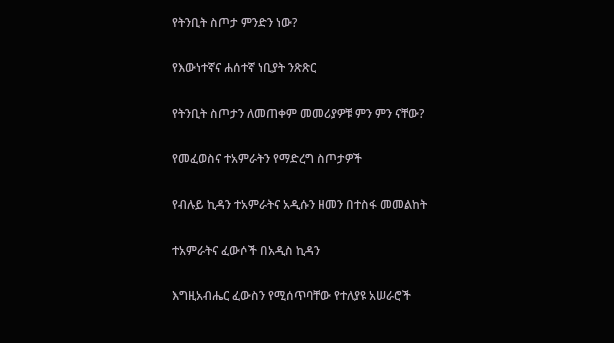የትንቢት ስጦታ ምንድን ነው?

የእውነተኛና ሐሰተኛ ነቢያት ንጽጽር

የትንቢት ስጦታን ለመጠቀም መመሪያዎቹ ምን ምን ናቸው?

የመፈወስና ተአምራትን የማድረግ ስጦታዎች

የብሉይ ኪዳን ተአምራትና አዲሱን ዘመን በተስፋ መመልከት

ተአምራትና ፈውሶች በአዲስ ኪዳን

እግዚአብሔር ፈውስን የሚሰጥባቸው የተለያዩ አሠራሮች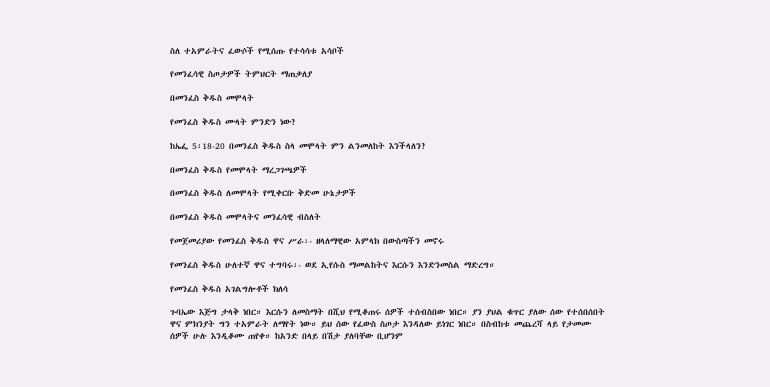ስለ ተአምራትና ፈውሶች የሚሰጡ የተሳሳቱ አሳቦች

የመንፈሳዊ ስጦታዎች ትምህርት ማጠቃለያ

በመንፈስ ቅዱስ መሞላት

የመንፈስ ቅዱስ ሙላት ምንድን ነው?

ከኤፌ 5፡18-20 በመንፈስ ቅዱስ ስላ መሞላት ምን ልንመለከት እንችላለን?

በመንፈስ ቅዱስ የመሞላት ማረጋገጫዎች

በመንፈስ ቅዱስ ለመሞላት የሚቀርቡ ቅድመ ሁኔታዎች

በመንፈስ ቅዱስ መሞላትና መንፈሳዊ ብስለት

የመጀመሪያው የመንፈስ ቅዱስ ዋና ሥራ፡- ዘላለማዊው አምላክ በውስጣችን መኖሩ

የመንፈስ ቅዱስ ሁለተኛ ዋና ተግባሩ፡- ወደ ኢየሱስ ማመልከትና እርሱን እንድንመስል ማድረግ።

የመንፈስ ቅዱስ አገልግሎቶች ክለሳ

ጉባኤው እጅግ ታላቅ ነበር። እርሱን ለመስማት በሺህ የሚቆጠሩ ሰዎች ተሰብስበው ነበር። ያን ያህል ቁጥር ያለው ሰው የተሰበሰበት ዋና ምክንያት ግን ተአምራት ለማየት ነው። ይህ ሰው የፈውስ ስጦታ እንዳለው ይነገር ነበር። በስብከቱ መጨረሻ ላይ የታመሙ ሰዎች ሁሉ እንዲቆሙ ጠየቀ። ከአንድ በላይ በሽታ ያለባቸው ቢሆንም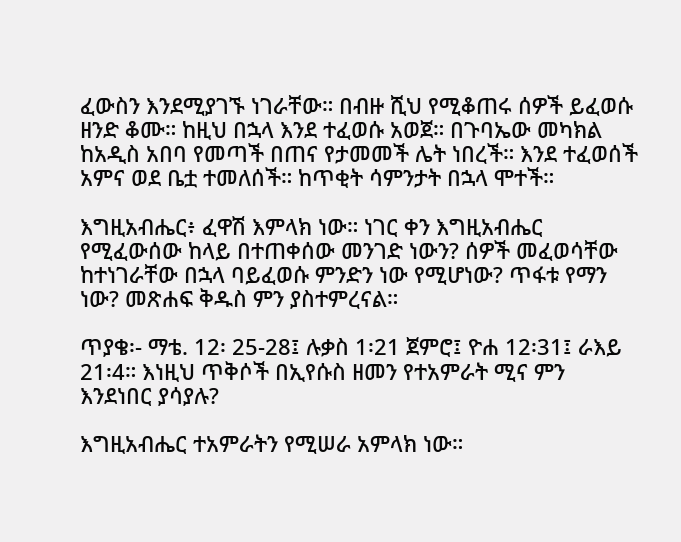ፈውስን እንደሚያገኙ ነገራቸው። በብዙ ሺህ የሚቆጠሩ ሰዎች ይፈወሱ ዘንድ ቆሙ። ከዚህ በኋላ እንደ ተፈወሱ አወጀ። በጉባኤው መካክል ከአዲስ አበባ የመጣች በጠና የታመመች ሌት ነበረች። እንደ ተፈወሰች አምና ወደ ቤቷ ተመለሰች። ከጥቂት ሳምንታት በኋላ ሞተች።

እግዚአብሔር፥ ፈዋሽ እምላክ ነው። ነገር ቀን እግዚአብሔር የሚፈውሰው ከላይ በተጠቀሰው መንገድ ነውን? ሰዎች መፈወሳቸው ከተነገራቸው በኋላ ባይፈወሱ ምንድን ነው የሚሆነው? ጥፋቱ የማን ነው? መጽሐፍ ቅዱስ ምን ያስተምረናል።

ጥያቄ፡- ማቴ. 12፡ 25-28፤ ሉቃስ 1፡21 ጀምሮ፤ ዮሐ 12፡31፤ ራእይ 21፡4። እነዚህ ጥቅሶች በኢየሱስ ዘመን የተአምራት ሚና ምን እንደነበር ያሳያሉ?

እግዚአብሔር ተአምራትን የሚሠራ አምላክ ነው።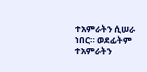ተአምራትን ሲሠራ ነበር። ወደፊትም ተአምራትን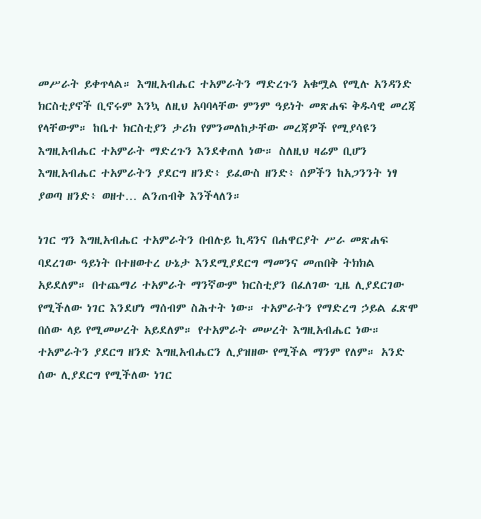መሥራት ይቀጥላል። እግዚአብሔር ተአምራትን ማድረጉን አቁሟል የሚሉ አንዳንድ ክርስቲያኖች ቢኖሩም እንኳ ለዚህ አባባላቸው ምንም ዓይነት መጽሐፍ ቅዱሳዊ መረጃ የላቸውም። ከቤተ ክርስቲያን ታሪክ የምንመለከታቸው መረጃዎች የሚያሳዩን እግዚአብሔር ተአምራት ማድረጉን እንደቀጠለ ነው። ስለዚህ ዛሬም ቢሆን እግዚአብሔር ተአምራትን ያደርግ ዘንድ፥ ይፈውስ ዘንድ፥ ሰዎችን ከአጋንንት ነፃ ያወጣ ዘንድ፥ ወዘተ… ልንጠብቅ እንችላለን።

ነገር ግን እግዚአብሔር ተአምራትን በብሉይ ኪዳንና በሐዋርያት ሥራ መጽሐፍ ባደረገው ዓይነት በተዘወተረ ሁኔታ እንደሚያደርግ ማመንና መጠበቅ ትክክል አይደለም። በተጨማሪ ተአምራት ማንኛውም ክርስቲያን በፈለገው ጊዜ ሊያደርገው የሚችለው ነገር እንደሆነ ማሰብም ስሕተት ነው። ተአምራትን የማድረግ ኃይል ፈጽሞ በሰው ላይ የሚመሠረት አይደለም። የተአምራት መሠረት እግዚአብሔር ነው። ተአምራትን ያደርግ ዘንድ እግዚአብሔርን ሊያዝዘው የሚችል ማንም የለም። አንድ ሰው ሊያደርግ የሚችለው ነገር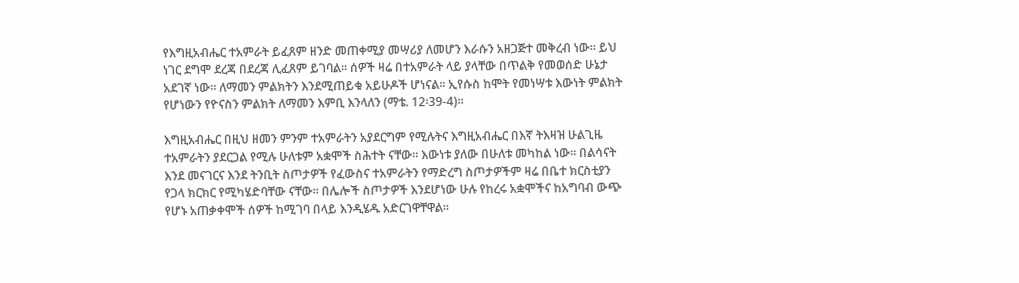የእግዚአብሔር ተአምራት ይፈጸም ዘንድ መጠቀሚያ መሣሪያ ለመሆን እራሱን አዘጋጅተ መቅረብ ነው። ይህ ነገር ደግሞ ደረጃ በደረጃ ሊፈጸም ይገባል። ሰዎች ዛሬ በተአምራት ላይ ያላቸው በጥልቅ የመወሰድ ሁኔታ አደገኛ ነው። ለማመን ምልክትን እንደሚጠይቁ አይሁዶች ሆነናል። ኢየሱስ ከሞት የመነሣቱ እውነት ምልክት የሆነውን የዮናስን ምልክት ለማመን እምቢ እንላለን (ማቴ. 12፡39-4)።

እግዚአብሔር በዚህ ዘመን ምንም ተአምራትን አያደርግም የሚሉትና እግዚአብሔር በእኛ ትእዛዝ ሁልጊዜ ተአምራትን ያደርጋል የሚሉ ሁለቱም አቋሞች ስሕተት ናቸው። እውነቱ ያለው በሁለቱ መካከል ነው። በልሳናት እንደ መናገርና እንደ ትንቢት ስጦታዎች የፈውስና ተአምራትን የማድረግ ስጦታዎችም ዛሬ በቤተ ክርስቲያን የጋላ ክርክር የሚካሄድባቸው ናቸው። በሌሎች ስጦታዎች እንደሆነው ሁሉ የከረሩ አቋሞችና ከአግባብ ውጭ የሆኑ አጠቃቀሞች ሰዎች ከሚገባ በላይ እንዲሄዱ አድርገዋቸዋል።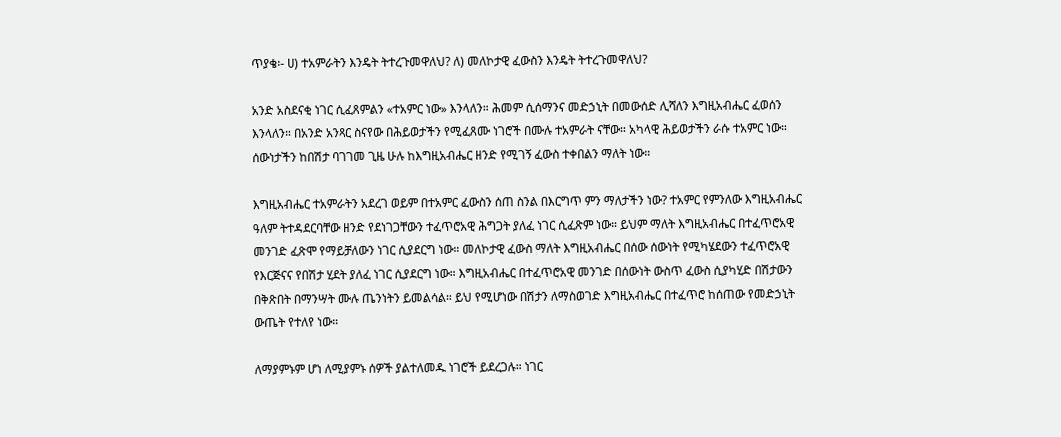ጥያቄ፡- ሀ) ተአምራትን እንዴት ትተረጉመዋለህ? ለ) መለኮታዊ ፈውስን እንዴት ትተረጉመዋለህ?

አንድ አስደናቂ ነገር ሲፈጸምልን «ተአምር ነው» እንላለን። ሕመም ሲሰማንና መድኃኒት በመውሰድ ሊሻለን እግዚአብሔር ፈወሰን እንላለን። በአንድ አንጻር ስናየው በሕይወታችን የሚፈጸሙ ነገሮች በሙሉ ተአምራት ናቸው። አካላዊ ሕይወታችን ራሱ ተአምር ነው። ሰውነታችን ከበሽታ ባገገመ ጊዜ ሁሉ ከእግዚአብሔር ዘንድ የሚገኝ ፈውስ ተቀበልን ማለት ነው።

እግዚአብሔር ተአምራትን አደረገ ወይም በተአምር ፈውስን ሰጠ ስንል በእርግጥ ምን ማለታችን ነው? ተአምር የምንለው እግዚአብሔር ዓለም ትተዳደርባቸው ዘንድ የደነገጋቸውን ተፈጥሮአዊ ሕግጋት ያለፈ ነገር ሲፈጽም ነው። ይህም ማለት እግዚአብሔር በተፈጥሮአዊ መንገድ ፈጽሞ የማይቻለውን ነገር ሲያደርግ ነው። መለኮታዊ ፈውስ ማለት እግዚአብሔር በሰው ሰውነት የሚካሄደውን ተፈጥሮአዊ የእርጅናና የበሽታ ሂደት ያለፈ ነገር ሲያደርግ ነው። እግዚአብሔር በተፈጥሮአዊ መንገድ በሰውነት ውስጥ ፈውስ ሲያካሂድ በሽታውን በቅጽበት በማንሣት ሙሉ ጤንነትን ይመልሳል። ይህ የሚሆነው በሽታን ለማስወገድ እግዚአብሔር በተፈጥሮ ከሰጠው የመድኃኒት ውጤት የተለየ ነው።

ለማያምኑም ሆነ ለሚያምኑ ሰዎች ያልተለመዱ ነገሮች ይደረጋሉ። ነገር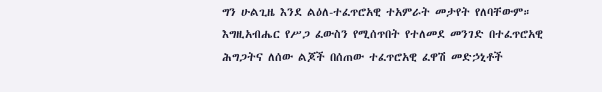ግን ሁልጊዜ እንደ ልዕለ-ተፈጥሮአዊ ተአምራት መታየት የለባቸውም። እግዚአብሔር የሥጋ ፈውስን የሚሰጥበት የተለመደ መንገድ በተፈጥሮአዊ ሕግጋትና ለሰው ልጆች በሰጠው ተፈጥሮአዊ ፈዋሽ መድኃኒቶች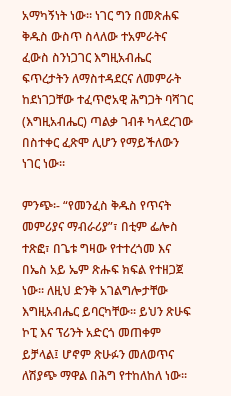አማካኝነት ነው። ነገር ግን በመጽሐፍ ቅዱስ ውስጥ ስላለው ተአምራትና ፈውስ ስንነጋገር እግዚአብሔር ፍጥረታትን ለማስተዳደርና ለመምራት ከደነገጋቸው ተፈጥሮአዊ ሕግጋት ባሻገር (እግዚአብሔር) ጣልቃ ገብቶ ካላደረገው በስተቀር ፈጽሞ ሊሆን የማይችለውን ነገር ነው።

ምንጭ፡- “የመንፈስ ቅዱስ የጥናት መምሪያና ማብራሪያ”፣ በቲም ፌሎስ ተጽፎ፣ በጌቱ ግዛው የተተረጎመ እና በኤስ አይ ኤም ጽሑፍ ክፍል የተዘጋጀ ነው፡፡ ለዚህ ድንቅ አገልግሎታቸው እግዚአብሔር ይባርካቸው፡፡ ይህን ጽሁፍ ኮፒ እና ፕሪንት አድርጎ መጠቀም ይቻላል፤ ሆኖም ጽሁፉን መለወጥና ለሽያጭ ማዋል በሕግ የተከለከለ ነው፡፡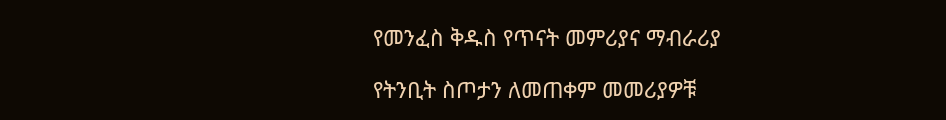የመንፈስ ቅዱስ የጥናት መምሪያና ማብራሪያ

የትንቢት ስጦታን ለመጠቀም መመሪያዎቹ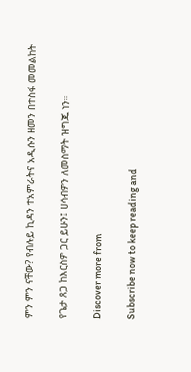ምን ምን ናቸው? የብሉይ ኪዳን ተአምራትና አዲሱን ዘመን በተስፋ መመልከት

የጌታ ጸጋ ከእርስዎ ጋር ይሁን፤ ሀሳብዎን ለመስማት ዝግጁ ነን።

Discover more from

Subscribe now to keep reading and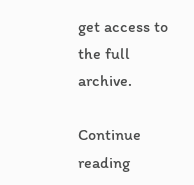get access to the full archive.

Continue reading